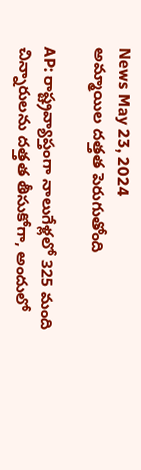News May 23, 2024
అమ్మాయిల దత్తత పెరుగుతోంది

AP: రాష్ట్రవ్యాప్తంగా నాలుగేళ్లలో 325 మంది చిన్నారులను దత్తత తీసుకోగా, అందులో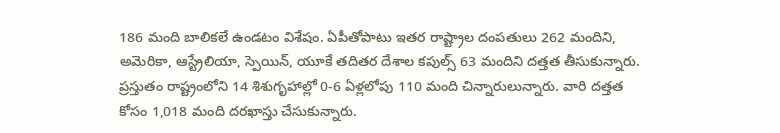186 మంది బాలికలే ఉండటం విశేషం. ఏపీతోపాటు ఇతర రాష్ట్రాల దంపతులు 262 మందిని, అమెరికా, ఆస్ట్రేలియా, స్పెయిన్, యూకే తదితర దేశాల కపుల్స్ 63 మందిని దత్తత తీసుకున్నారు. ప్రస్తుతం రాష్ట్రంలోని 14 శిశుగృహాల్లో 0-6 ఏళ్లలోపు 110 మంది చిన్నారులున్నారు. వారి దత్తత కోసం 1,018 మంది దరఖాస్తు చేసుకున్నారు.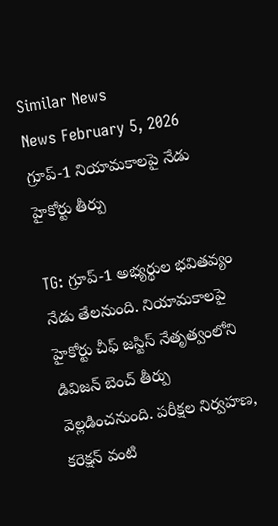Similar News
News February 5, 2026
గ్రూప్-1 నియామకాలపై నేడు హైకోర్టు తీర్పు

TG: గ్రూప్-1 అభ్యర్థుల భవితవ్యం నేడు తేలనుంది. నియామకాలపై హైకోర్టు చీఫ్ జస్టిస్ నేతృత్వంలోని డివిజన్ బెంచ్ తీర్పు వెల్లడించనుంది. పరీక్షల నిర్వహణ, కరెక్షన్ వంటి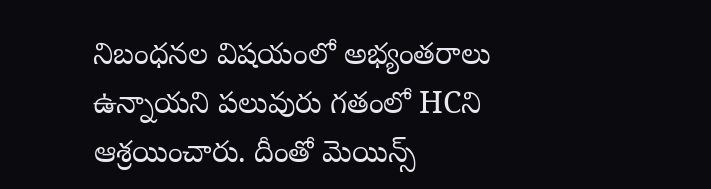నిబంధనల విషయంలో అభ్యంతరాలు ఉన్నాయని పలువురు గతంలో HCని ఆశ్రయించారు. దీంతో మెయిన్స్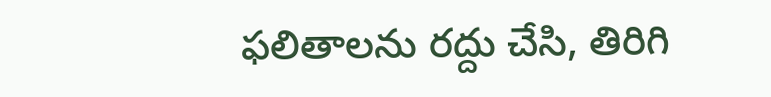ఫలితాలను రద్దు చేసి, తిరిగి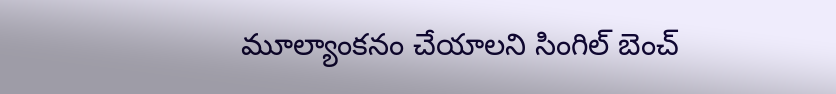మూల్యాంకనం చేయాలని సింగిల్ బెంచ్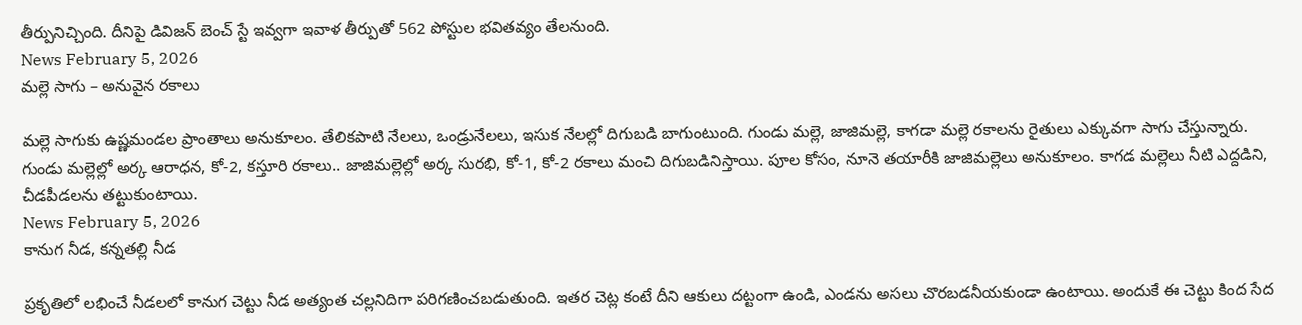తీర్పునిచ్చింది. దీనిపై డివిజన్ బెంచ్ స్టే ఇవ్వగా ఇవాళ తీర్పుతో 562 పోస్టుల భవితవ్యం తేలనుంది.
News February 5, 2026
మల్లె సాగు – అనువైన రకాలు

మల్లె సాగుకు ఉష్ణమండల ప్రాంతాలు అనుకూలం. తేలికపాటి నేలలు, ఒండ్రునేలలు, ఇసుక నేలల్లో దిగుబడి బాగుంటుంది. గుండు మల్లె, జాజిమల్లె, కాగడా మల్లె రకాలను రైతులు ఎక్కువగా సాగు చేస్తున్నారు. గుండు మల్లెల్లో అర్క ఆరాధన, కో-2, కస్తూరి రకాలు.. జాజిమల్లెల్లో అర్క సురభి, కో-1, కో-2 రకాలు మంచి దిగుబడినిస్తాయి. పూల కోసం, నూనె తయారీకి జాజిమల్లెలు అనుకూలం. కాగడ మల్లెలు నీటి ఎద్దడిని, చీడపీడలను తట్టుకుంటాయి.
News February 5, 2026
కానుగ నీడ, కన్నతల్లి నీడ

ప్రకృతిలో లభించే నీడలలో కానుగ చెట్టు నీడ అత్యంత చల్లనిదిగా పరిగణించబడుతుంది. ఇతర చెట్ల కంటే దీని ఆకులు దట్టంగా ఉండి, ఎండను అసలు చొరబడనీయకుండా ఉంటాయి. అందుకే ఈ చెట్టు కింద సేద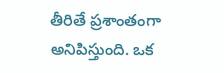తీరితే ప్రశాంతంగా అనిపిస్తుంది. ఒక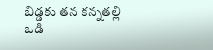బిడ్డకు తన కన్నతల్లి ఒడి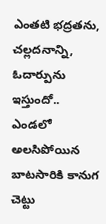ఎంతటి భద్రతను, చల్లదనాన్ని, ఓదార్పును ఇస్తుందో.. ఎండలో అలసిపోయిన బాటసారికి కానుగ చెట్టు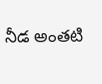నీడ అంతటి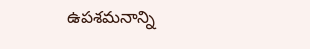ఉపశమనాన్ని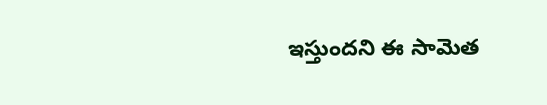ఇస్తుందని ఈ సామెత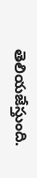తెలియజేస్తుంది.